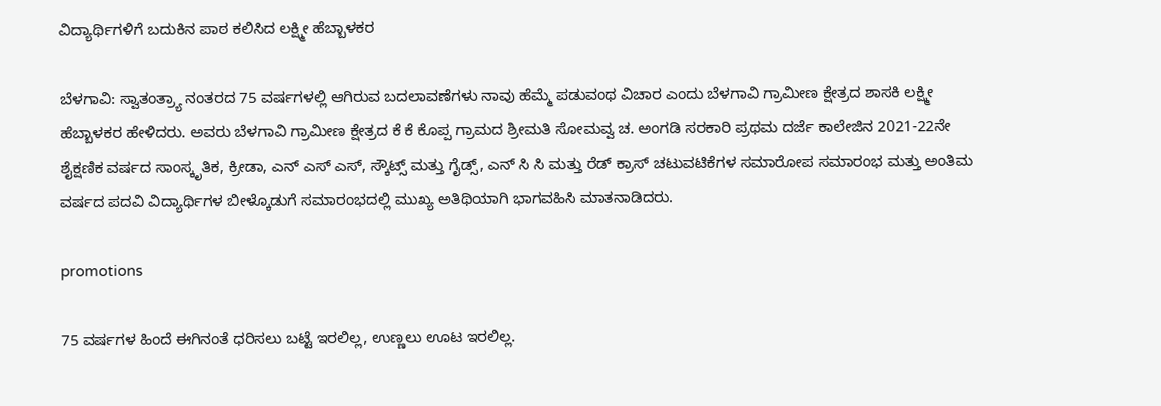ವಿದ್ಯಾರ್ಥಿಗಳಿಗೆ ಬದುಕಿನ ಪಾಠ ಕಲಿಸಿದ ಲಕ್ಷ್ಮೀ ಹೆಬ್ಬಾಳಕರ

ಬೆಳಗಾವಿ: ಸ್ವಾತಂತ್ರ್ಯಾ ನಂತರದ 75 ವರ್ಷಗಳಲ್ಲಿ ಆಗಿರುವ ಬದಲಾವಣೆಗಳು ನಾವು ಹೆಮ್ಮೆ ಪಡುವಂಥ ವಿಚಾರ ಎಂದು ಬೆಳಗಾವಿ ಗ್ರಾಮೀಣ ಕ್ಷೇತ್ರದ ಶಾಸಕಿ ಲಕ್ಷ್ಮೀ ಹೆಬ್ಬಾಳಕರ ಹೇಳಿದರು. ಅವರು ಬೆಳಗಾವಿ ಗ್ರಾಮೀಣ ಕ್ಷೇತ್ರದ ಕೆ ಕೆ ಕೊಪ್ಪ ಗ್ರಾಮದ ಶ್ರೀಮತಿ ಸೋಮವ್ವ ಚ. ಅಂಗಡಿ ಸರಕಾರಿ ಪ್ರಥಮ ದರ್ಜೆ ಕಾಲೇಜಿನ 2021-22ನೇ ಶೈಕ್ಷಣಿಕ ವರ್ಷದ ಸಾಂಸ್ಕೃತಿಕ, ಕ್ರೀಡಾ, ಎನ್ ಎಸ್ ಎಸ್, ಸ್ಕೌಟ್ಸ್ ಮತ್ತು ಗೈಡ್ಸ್, ಎನ್ ಸಿ ಸಿ ಮತ್ತು ರೆಡ್ ಕ್ರಾಸ್ ಚಟುವಟಿಕೆಗಳ ಸಮಾರೋಪ ಸಮಾರಂಭ ಮತ್ತು ಅಂತಿಮ ವರ್ಷದ ಪದವಿ ವಿದ್ಯಾರ್ಥಿಗಳ ಬೀಳ್ಕೊಡುಗೆ ಸಮಾರಂಭದಲ್ಲಿ ಮುಖ್ಯ ಅತಿಥಿಯಾಗಿ ಭಾಗವಹಿಸಿ ಮಾತನಾಡಿದರು.

promotions

75 ವರ್ಷಗಳ ಹಿಂದೆ ಈಗಿನಂತೆ ಧರಿಸಲು ಬಟ್ಟೆ ಇರಲಿಲ್ಲ, ಉಣ್ಣಲು ಊಟ ಇರಲಿಲ್ಲ.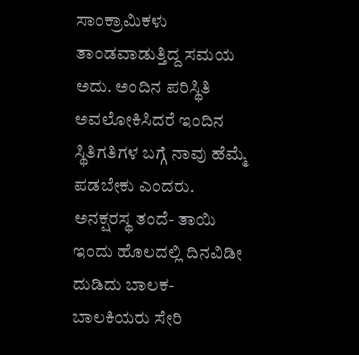ಸಾಂಕ್ರಾಮಿಕಳು ತಾಂಡವಾಡುತ್ತಿದ್ದ ಸಮಯ ಅದು. ಅಂದಿನ ಪರಿಸ್ಥಿತಿ ಅವಲೋಕಿಸಿದರೆ ಇಂದಿನ ಸ್ಥಿತಿಗತಿಗಳ ಬಗ್ಗೆ ನಾವು ಹೆಮ್ಮೆ ಪಡಬೇಕು ಎಂದರು. ಅನಕ್ಷರಸ್ಥ ತಂದೆ- ತಾಯಿ ಇಂದು ಹೊಲದಲ್ಲಿ ದಿನವಿಡೀ ದುಡಿದು ಬಾಲಕ- ಬಾಲಕಿಯರು ಸೇರಿ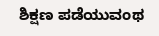ಶಿಕ್ಷಣ ಪಡೆಯುವಂಥ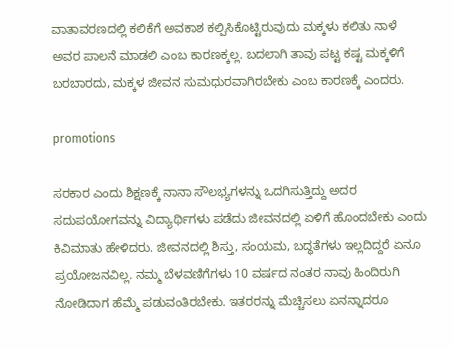ವಾತಾವರಣದಲ್ಲಿ ಕಲಿಕೆಗೆ ಅವಕಾಶ ಕಲ್ಪಿಸಿಕೊಟ್ಟಿರುವುದು ಮಕ್ಕಳು ಕಲಿತು ನಾಳೆ ಅವರ ಪಾಲನೆ ಮಾಡಲಿ ಎಂಬ ಕಾರಣಕ್ಕಲ್ಲ. ಬದಲಾಗಿ ತಾವು ಪಟ್ಟ ಕಷ್ಟ ಮಕ್ಕಳಿಗೆ ಬರಬಾರದು, ಮಕ್ಕಳ ಜೀವನ ಸುಮಧುರವಾಗಿರಬೇಕು ಎಂಬ ಕಾರಣಕ್ಕೆ ಎಂದರು.

promotions

ಸರಕಾರ ಎಂದು ಶಿಕ್ಷಣಕ್ಕೆ ನಾನಾ ಸೌಲಭ್ಯಗಳನ್ನು ಒದಗಿಸುತ್ತಿದ್ದು ಅದರ ಸದುಪಯೋಗವನ್ನು ವಿದ್ಯಾರ್ಥಿಗಳು ಪಡೆದು ಜೀವನದಲ್ಲಿ ಏಳಿಗೆ ಹೊಂದಬೇಕು ಎಂದು ಕಿವಿಮಾತು ಹೇಳಿದರು. ಜೀವನದಲ್ಲಿ ಶಿಸ್ತು, ಸಂಯಮ, ಬದ್ಧತೆಗಳು ಇಲ್ಲದಿದ್ದರೆ ಏನೂ ಪ್ರಯೋಜನವಿಲ್ಲ. ನಮ್ಮ ಬೆಳವಣಿಗೆಗಳು 10 ವರ್ಷದ ನಂತರ ನಾವು ಹಿಂದಿರುಗಿ ನೋಡಿದಾಗ ಹೆಮ್ಮೆ ಪಡುವಂತಿರಬೇಕು. ಇತರರನ್ನು ಮೆಚ್ಚಿಸಲು ಏನನ್ನಾದರೂ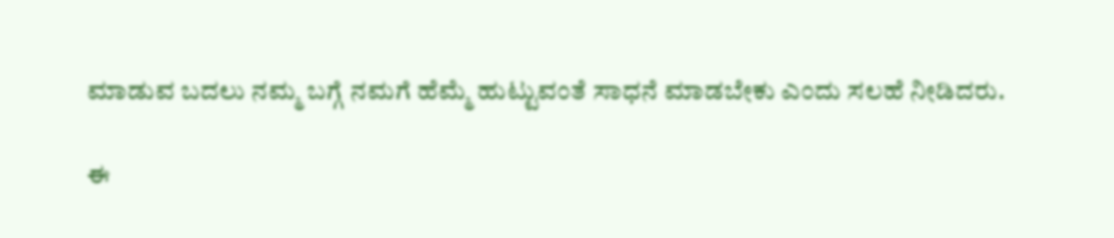ಮಾಡುವ ಬದಲು ನಮ್ಮ ಬಗ್ಗೆ ನಮಗೆ ಹೆಮ್ಮೆ ಹುಟ್ಟುವಂತೆ ಸಾಧನೆ ಮಾಡಬೇಕು ಎಂದು ಸಲಹೆ ನೀಡಿದರು.

ಈ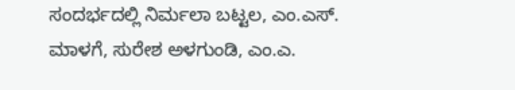ಸಂದರ್ಭದಲ್ಲಿ ನಿರ್ಮಲಾ ಬಟ್ಟಲ, ಎಂ.ಎಸ್. ಮಾಳಗೆ, ಸುರೇಶ ಅಳಗುಂಡಿ, ಎಂ.ಎ.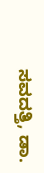ಸವದತ್ತಿ, ಡಾ.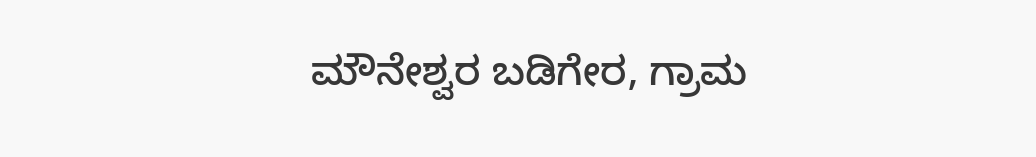ಮೌನೇಶ್ವರ ಬಡಿಗೇರ, ಗ್ರಾಮ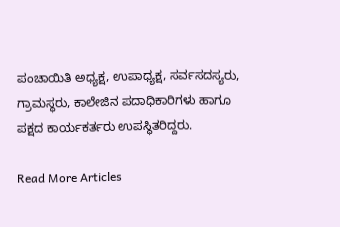ಪಂಚಾಯಿತಿ ಅಧ್ಯಕ್ಷ, ಉಪಾಧ್ಯಕ್ಷ, ಸರ್ವಸದಸ್ಯರು, ಗ್ರಾಮಸ್ಥರು, ಕಾಲೇಜಿನ ಪದಾಧಿಕಾರಿಗಳು ಹಾಗೂ ಪಕ್ಷದ ಕಾರ್ಯಕರ್ತರು ಉಪಸ್ಥಿತರಿದ್ದರು.

Read More Articles